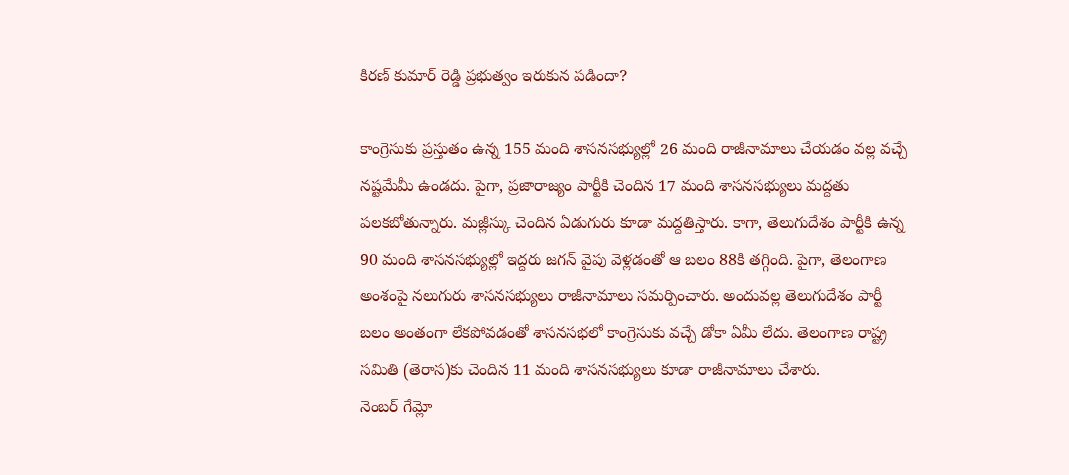కిరణ్ కుమార్ రెడ్డి ప్రభుత్వం ఇరుకున పడిందా?

కాంగ్రెసుకు ప్రస్తుతం ఉన్న 155 మంది శాసనసభ్యుల్లో 26 మంది రాజీనామాలు చేయడం వల్ల వచ్చే నష్టమేమీ ఉండదు. పైగా, ప్రజారాజ్యం పార్టీకి చెందిన 17 మంది శాసనసభ్యులు మద్దతు పలకబోతున్నారు. మజ్లీస్కు చెందిన ఏడుగురు కూడా మద్దతిస్తారు. కాగా, తెలుగుదేశం పార్టీకి ఉన్న 90 మంది శాసనసభ్యుల్లో ఇద్దరు జగన్ వైపు వెళ్లడంతో ఆ బలం 88కి తగ్గింది. పైగా, తెలంగాణ అంశంపై నలుగురు శాసనసభ్యులు రాజీనామాలు సమర్పించారు. అందువల్ల తెలుగుదేశం పార్టీ బలం అంతంగా లేకపోవడంతో శాసనసభలో కాంగ్రెసుకు వచ్చే డోకా ఏమీ లేదు. తెలంగాణ రాష్ట్ర సమితి (తెరాస)కు చెందిన 11 మంది శాసనసభ్యులు కూడా రాజీనామాలు చేశారు.
నెంబర్ గేమ్లో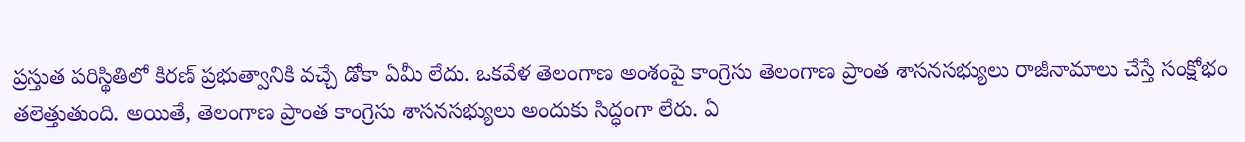ప్రస్తుత పరిస్థితిలో కిరణ్ ప్రభుత్వానికి వచ్చే డోకా ఏమీ లేదు. ఒకవేళ తెలంగాణ అంశంపై కాంగ్రెసు తెలంగాణ ప్రాంత శాసనసభ్యులు రాజీనామాలు చేస్తే సంక్షోభం తలెత్తుతుంది. అయితే, తెలంగాణ ప్రాంత కాంగ్రెసు శాసనసభ్యులు అందుకు సిద్ధంగా లేరు. ఏ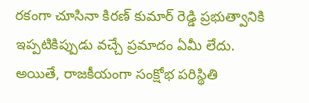రకంగా చూసినా కిరణ్ కుమార్ రెడ్డి ప్రభుత్వానికి ఇప్పటికిప్పుడు వచ్చే ప్రమాదం ఏమీ లేదు. అయితే, రాజకీయంగా సంక్షోభ పరిస్థితి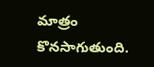మాత్రం కొనసాగుతుంది.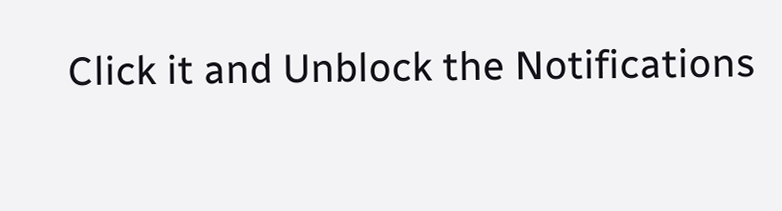Click it and Unblock the Notifications